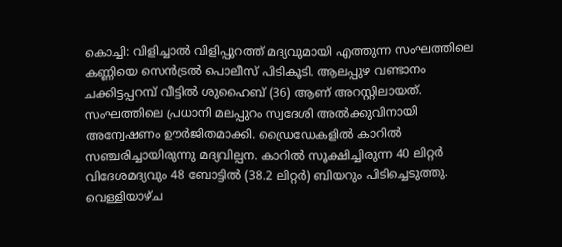കൊച്ചി: വിളിച്ചാൽ വിളിപ്പുറത്ത് മദ്യവുമായി എത്തുന്ന സംഘത്തിലെ കണ്ണിയെ സെൻട്രൽ പൊലീസ് പിടികൂടി. ആലപ്പുഴ വണ്ടാനം ചക്കിട്ടപ്പറമ്പ് വീട്ടിൽ ശുഹൈബ് (36) ആണ് അറസ്റ്റിലായത്. സംഘത്തിലെ പ്രധാനി മലപ്പുറം സ്വദേശി അൽക്കുവിനായി അന്വേഷണം ഊർജിതമാക്കി. ഡ്രൈഡേകളിൽ കാറിൽ സഞ്ചരിച്ചായിരുന്നു മദ്യവില്പന. കാറിൽ സൂക്ഷിച്ചിരുന്ന 40 ലിറ്റർ വിദേശമദ്യവും 48 ബോട്ടിൽ (38.2 ലിറ്റർ) ബിയറും പിടിച്ചെടുത്തു. വെള്ളിയാഴ്ച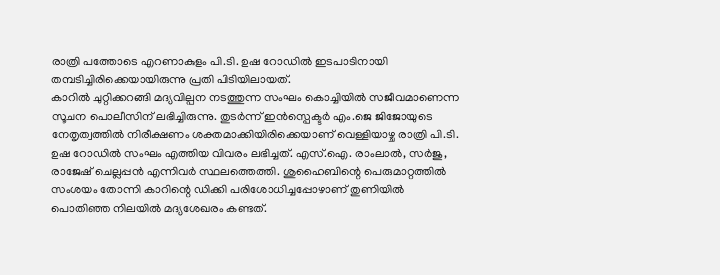രാത്രി പത്തോടെ എറണാകുളം പി.ടി. ഉഷ റോഡിൽ ഇടപാടിനായി തമ്പടിച്ചിരിക്കെയായിരുന്നു പ്രതി പിടിയിലായത്.
കാറിൽ ചുറ്റിക്കറങ്ങി മദ്യവില്പന നടത്തുന്ന സംഘം കൊച്ചിയിൽ സജീവമാണെന്ന സൂചന പൊലീസിന് ലഭിച്ചിരുന്നു. തുടർന്ന് ഇൻസ്പെക്ടർ എം.ജെ ജിജോയുടെ നേതൃത്വത്തിൽ നിരീക്ഷണം ശക്തമാക്കിയിരിക്കെയാണ് വെള്ളിയാഴ്ച രാത്രി പി.ടി. ഉഷ റോഡിൽ സംഘം എത്തിയ വിവരം ലഭിച്ചത്. എസ്.ഐ. രാംലാൽ, സർജു, രാജേഷ് ചെല്ലപ്പൻ എന്നിവർ സ്ഥലത്തെത്തി. ശുഹൈബിന്റെ പെരുമാറ്റത്തിൽ സംശയം തോന്നി കാറിന്റെ ഡിക്കി പരിശോധിച്ചപ്പോഴാണ് തുണിയിൽ പൊതിഞ്ഞ നിലയിൽ മദ്യശേഖരം കണ്ടത്.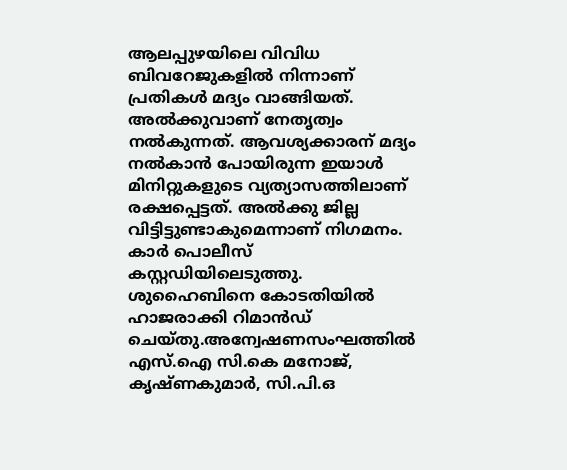ആലപ്പുഴയിലെ വിവിധ ബിവറേജുകളിൽ നിന്നാണ് പ്രതികൾ മദ്യം വാങ്ങിയത്. അൽക്കുവാണ് നേതൃത്വം നൽകുന്നത്. ആവശ്യക്കാരന് മദ്യം നൽകാൻ പോയിരുന്ന ഇയാൾ മിനിറ്റുകളുടെ വ്യത്യാസത്തിലാണ് രക്ഷപ്പെട്ടത്. അൽക്കു ജില്ല വിട്ടിട്ടുണ്ടാകുമെന്നാണ് നിഗമനം. കാർ പൊലീസ് കസ്റ്റഡിയിലെടുത്തു. ശുഹൈബിനെ കോടതിയിൽ ഹാജരാക്കി റിമാൻഡ് ചെയ്തു.അന്വേഷണസംഘത്തിൽ എസ്.ഐ സി.കെ മനോജ്, കൃഷ്ണകുമാർ, സി.പി.ഒ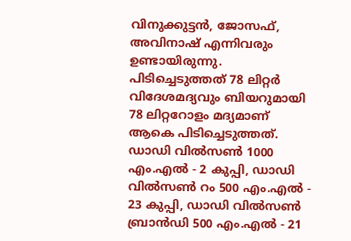വിനുക്കുട്ടൻ, ജോസഫ്, അവിനാഷ് എന്നിവരും ഉണ്ടായിരുന്നു.
പിടിച്ചെടുത്തത് 78 ലിറ്റർ
വിദേശമദ്യവും ബിയറുമായി 78 ലിറ്ററോളം മദ്യമാണ് ആകെ പിടിച്ചെടുത്തത്. ഡാഡി വിൽസൺ 1000 എം.എൽ - 2 കുപ്പി, ഡാഡി വിൽസൺ റം 500 എം.എൽ - 23 കുപ്പി, ഡാഡി വിൽസൺ ബ്രാൻഡി 500 എം.എൽ - 21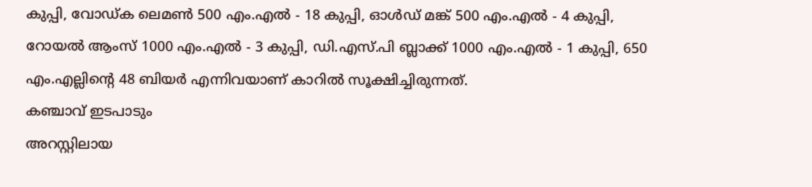കുപ്പി, വോഡ്ക ലെമൺ 500 എം.എൽ - 18 കുപ്പി, ഓൾഡ് മങ്ക് 500 എം.എൽ - 4 കുപ്പി, റോയൽ ആംസ് 1000 എം.എൽ - 3 കുപ്പി, ഡി.എസ്.പി ബ്ലാക്ക് 1000 എം.എൽ - 1 കുപ്പി, 650 എം.എല്ലിന്റെ 48 ബിയർ എന്നിവയാണ് കാറിൽ സൂക്ഷിച്ചിരുന്നത്.
കഞ്ചാവ് ഇടപാടും
അറസ്റ്റിലായ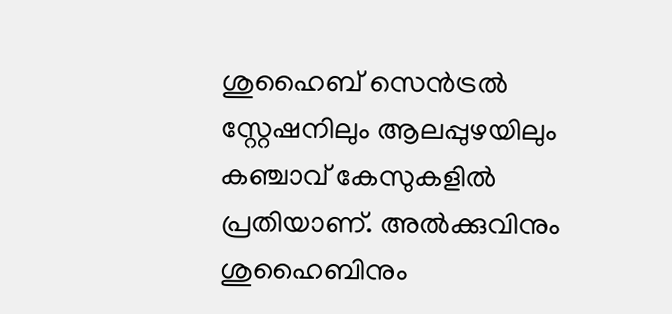ശുഹൈബ് സെൻട്രൽ സ്റ്റേഷനിലും ആലപ്പുഴയിലും കഞ്ചാവ് കേസുകളിൽ പ്രതിയാണ്. അൽക്കുവിനും ശുഹൈബിനും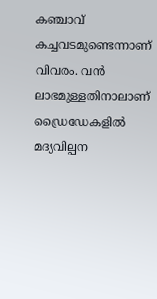കഞ്ചാവ് കച്ചവടമുണ്ടെന്നാണ് വിവരം. വൻ ലാഭമുള്ളതിനാലാണ് ഡ്രൈഡേകളിൽ മദ്യവില്പന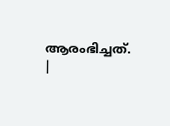ആരംഭിച്ചത്.
|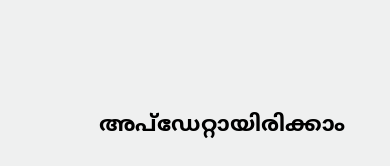അപ്ഡേറ്റായിരിക്കാം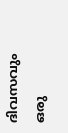ദിവസവും
ഒരു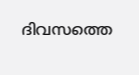ദിവസത്തെ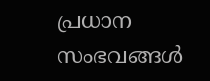പ്രധാന സംഭവങ്ങൾ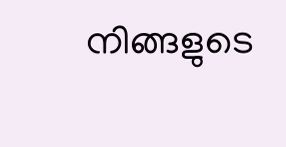നിങ്ങളുടെ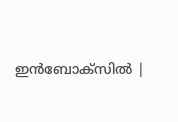ഇൻബോക്സിൽ |